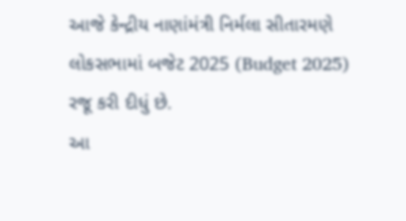આજે કેન્દ્રીય નાણાંમંત્રી નિર્મલા સીતારમણે લોકસભામાં બજેટ 2025 (Budget 2025) રજૂ કરી દીધું છે.
આ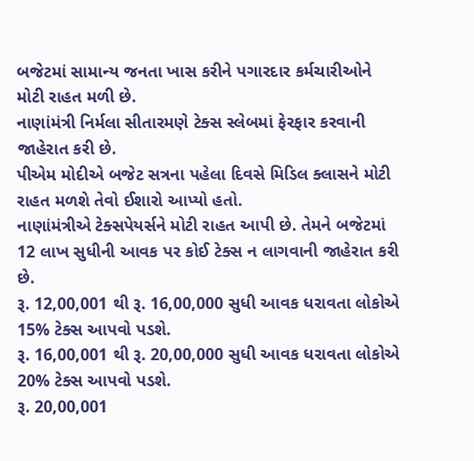બજેટમાં સામાન્ય જનતા ખાસ કરીને પગારદાર કર્મચારીઓને મોટી રાહત મળી છે.
નાણાંમંત્રી નિર્મલા સીતારમણે ટેક્સ સ્લેબમાં ફેરફાર કરવાની જાહેરાત કરી છે.
પીએમ મોદીએ બજેટ સત્રના પહેલા દિવસે મિડિલ ક્લાસને મોટી રાહત મળશે તેવો ઈશારો આપ્યો હતો.
નાણાંમંત્રીએ ટેક્સપેયર્સને મોટી રાહત આપી છે. તેમને બજેટમાં 12 લાખ સુધીની આવક પર કોઈ ટેક્સ ન લાગવાની જાહેરાત કરી છે.
રૂ. 12,00,001 થી રૂ. 16,00,000 સુધી આવક ધરાવતા લોકોએ 15% ટેક્સ આપવો પડશે.
રૂ. 16,00,001 થી રૂ. 20,00,000 સુધી આવક ધરાવતા લોકોએ 20% ટેક્સ આપવો પડશે.
રૂ. 20,00,001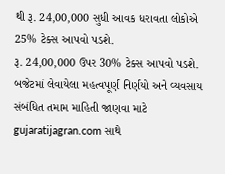થી રૂ. 24,00,000 સુધી આવક ધરાવતા લોકોએ 25% ટેક્સ આપવો પડશે.
રૂ. 24,00,000 ઉપર 30% ટેક્સ આપવો પડશે.
બજેટમાં લેવાયેલા મહત્વપૂર્ણ નિર્ણયો અને વ્યવસાય સંબંધિત તમામ માહિતી જાણવા માટે gujaratijagran.com સાથે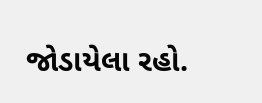જોડાયેલા રહો.